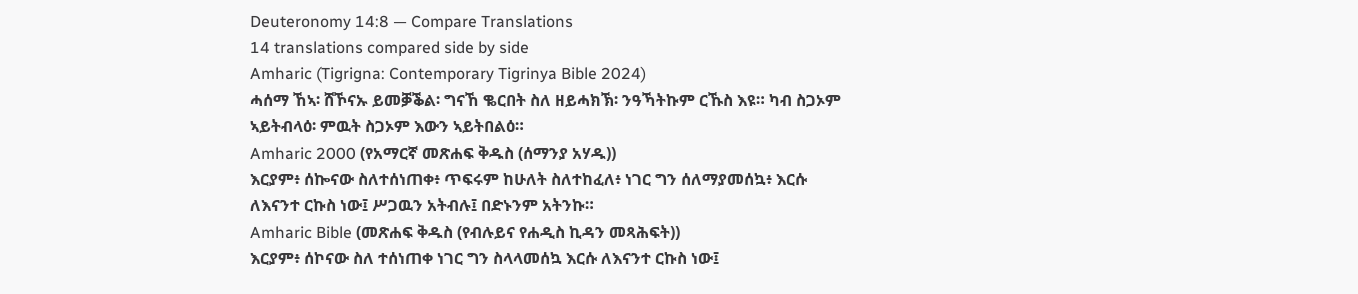Deuteronomy 14:8 — Compare Translations
14 translations compared side by side
Amharic (Tigrigna: Contemporary Tigrinya Bible 2024)
ሓሰማ ኸኣ፡ ሸኾናኡ ይመቓቕል፡ ግናኸ ቈርበት ስለ ዘይሓክኽ፡ ንዓኻትኩም ርኹስ እዩ። ካብ ስጋኦም ኣይትብላዕ፡ ምዉት ስጋኦም እውን ኣይትበልዕ።
Amharic 2000 (የአማርኛ መጽሐፍ ቅዱስ (ሰማንያ አሃዱ))
እርያም፥ ሰኰናው ስለተሰነጠቀ፥ ጥፍሩም ከሁለት ስለተከፈለ፥ ነገር ግን ሰለማያመሰኳ፥ እርሱ ለእናንተ ርኩስ ነው፤ ሥጋዉን አትብሉ፤ በድኑንም አትንኩ።
Amharic Bible (መጽሐፍ ቅዱስ (የብሉይና የሐዲስ ኪዳን መጻሕፍት))
እርያም፥ ሰኮናው ስለ ተሰነጠቀ ነገር ግን ስላላመሰኳ እርሱ ለእናንተ ርኩስ ነው፤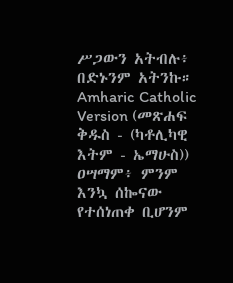ሥጋውን አትብሉ፥ በድኑንም አትንኩ።
Amharic Catholic Version (መጽሐፍ ቅዱስ - (ካቶሊካዊ እትም - ኤማሁስ))
ዐሣማም፥ ምንም እንኳ ሰኰናው የተሰነጠቀ ቢሆንም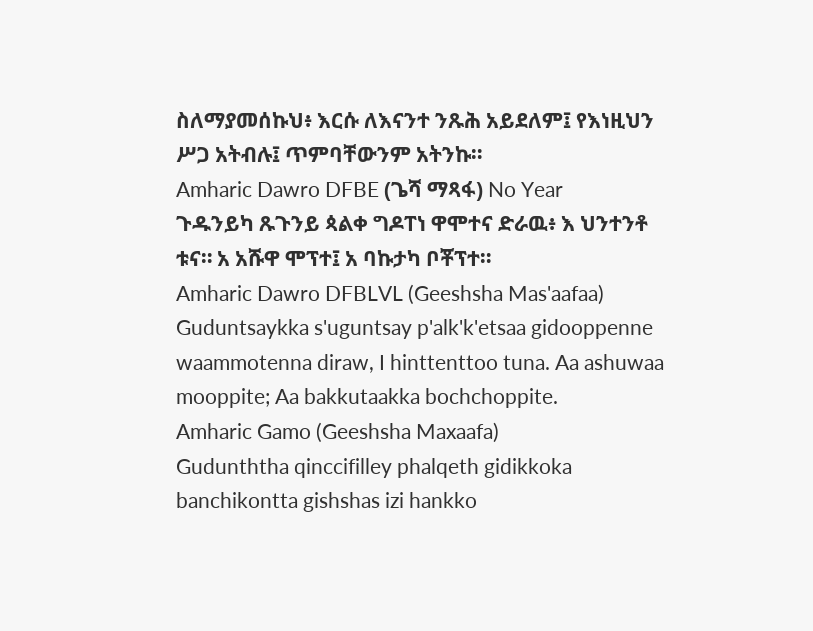ስለማያመሰኩህ፥ እርሱ ለእናንተ ንጹሕ አይደለም፤ የእነዚህን ሥጋ አትብሉ፤ ጥምባቸውንም አትንኩ።
Amharic Dawro DFBE (ጌሻ ማጻፋ) No Year
ጉዱንይካ ጹጉንይ ጳልቀ ግዶፐነ ዋሞተና ድራዉ፥ እ ህንተንቶ ቱና። አ አሹዋ ሞፕተ፤ አ ባኩታካ ቦቾፕተ።
Amharic Dawro DFBLVL (Geeshsha Mas'aafaa)
Guduntsaykka s'uguntsay p'alk'k'etsaa gidooppenne waammotenna diraw, I hinttenttoo tuna. Aa ashuwaa mooppite; Aa bakkutaakka bochchoppite.
Amharic Gamo (Geeshsha Maxaafa)
Gudunththa qinccifilley phalqeth gidikkoka banchikontta gishshas izi hankko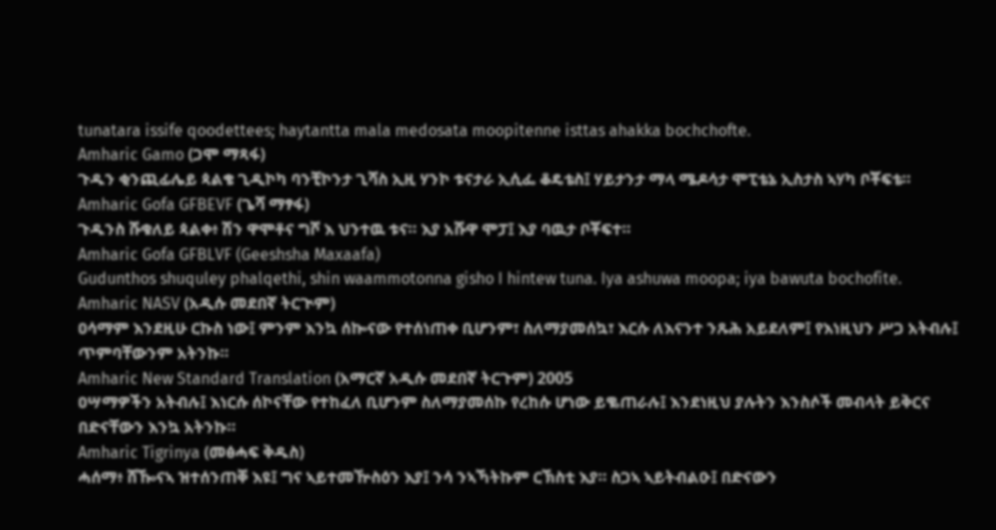tunatara issife qoodettees; haytantta mala medosata moopitenne isttas ahakka bochchofte.
Amharic Gamo (ጋሞ ማጻፋ)
ጉዱን ቂንጪፊሌይ ጳልቄ ጊዲኮካ ባንቺኮንታ ጊሻስ ኢዚ ሃንኮ ቱናታራ ኢሲፌ ቆዴቴስ፤ ሃይታንታ ማላ ሜዶሳታ ሞፒቴኔ ኢስታስ ኣሃካ ቦቾፍቴ።
Amharic Gofa GFBEVF (ጌሻ ማፃፋ)
ጉዱንስ ሹቁለይ ጳልቀ፥ ሽን ዋሞቶና ግሾ እ ህንተዉ ቱና። እያ አሹዋ ሞፓ፤ እያ ባዉታ ቦቾፍተ።
Amharic Gofa GFBLVF (Geeshsha Maxaafa)
Gudunthos shuquley phalqethi, shin waammotonna gisho I hintew tuna. Iya ashuwa moopa; iya bawuta bochofite.
Amharic NASV (አዲሱ መደበኛ ትርጒም)
ዐሳማም እንደዚሁ ርኩስ ነው፤ ምንም እንኳ ሰኰናው የተሰነጠቀ ቢሆንም፣ ስለማያመሰኳ፣ እርሱ ለእናንተ ንጹሕ አይደለም፤ የእነዚህን ሥጋ አትብሉ፤ ጥምባቸውንም አትንኩ።
Amharic New Standard Translation (አማርኛ አዲሱ መደበኛ ትርጉም) 2005
ዐሣማዎችን አትብሉ፤ እነርሱ ሰኮናቸው የተከፈለ ቢሆንም ስለማያመሰኩ የረከሱ ሆነው ይቈጠራሉ፤ እንደነዚህ ያሉትን እንስሶች መብላት ይቅርና በድናቸውን እንኳ አትንኩ።
Amharic Tigrinya (መፅሓፍ ቅዱስ)
ሓሰማ፥ ሸዀናኣ ዝተሰንጠቐ እዩ፤ ግና ኣይተመዅስዕን እያ፤ ንሳ ንኣኻትኩም ርኽስቲ እያ። ስጋኣ ኣይትብልዑ፤ በድናውን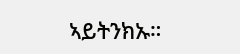ኣይትንክኡ።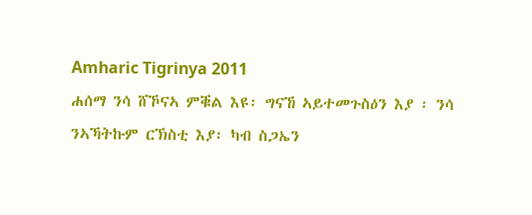Amharic Tigrinya 2011
ሐሰማ ንሳ ሸኾናኣ ምቑል እዩ፡ ግናኸ ኣይተመጉስዕን እያ ፡ ንሳ ንኣኻትኩም ርኽስቲ እያ፡ ካብ ስጋኤን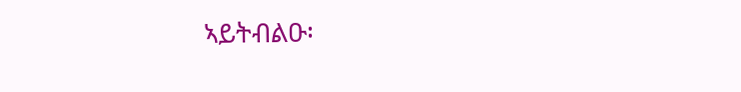ኣይትብልዑ፡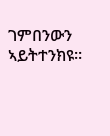ገምበንውን ኣይትተንክዩ።